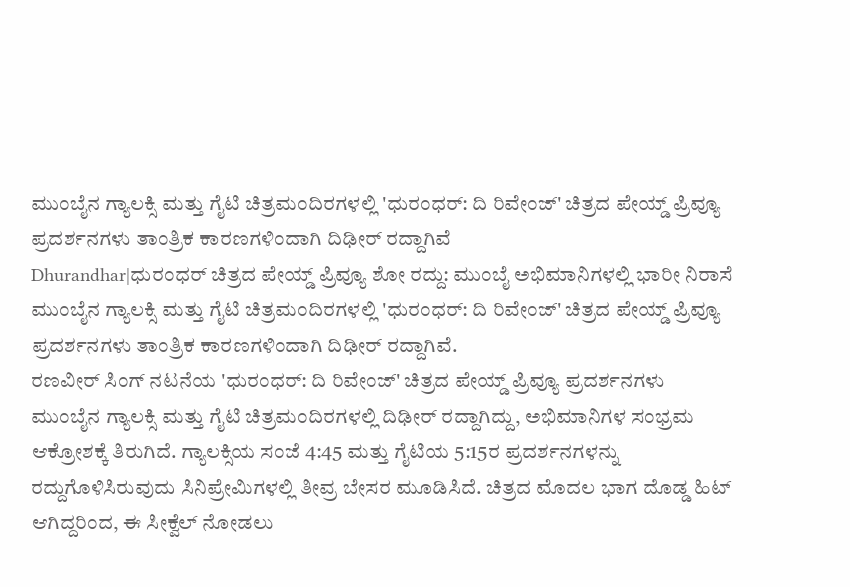ಮುಂಬೈನ ಗ್ಯಾಲಕ್ಸಿ ಮತ್ತು ಗೈಟಿ ಚಿತ್ರಮಂದಿರಗಳಲ್ಲಿ 'ಧುರಂಧರ್: ದಿ ರಿವೇಂಜ್' ಚಿತ್ರದ ಪೇಯ್ಡ್ ಪ್ರಿವ್ಯೂ ಪ್ರದರ್ಶನಗಳು ತಾಂತ್ರಿಕ ಕಾರಣಗಳಿಂದಾಗಿ ದಿಢೀರ್ ರದ್ದಾಗಿವೆ
Dhurandhar|ಧುರಂಧರ್ ಚಿತ್ರದ ಪೇಯ್ಡ್ ಪ್ರಿವ್ಯೂ ಶೋ ರದ್ದು: ಮುಂಬೈ ಅಭಿಮಾನಿಗಳಲ್ಲಿ ಭಾರೀ ನಿರಾಸೆ
ಮುಂಬೈನ ಗ್ಯಾಲಕ್ಸಿ ಮತ್ತು ಗೈಟಿ ಚಿತ್ರಮಂದಿರಗಳಲ್ಲಿ 'ಧುರಂಧರ್: ದಿ ರಿವೇಂಜ್' ಚಿತ್ರದ ಪೇಯ್ಡ್ ಪ್ರಿವ್ಯೂ ಪ್ರದರ್ಶನಗಳು ತಾಂತ್ರಿಕ ಕಾರಣಗಳಿಂದಾಗಿ ದಿಢೀರ್ ರದ್ದಾಗಿವೆ.
ರಣವೀರ್ ಸಿಂಗ್ ನಟನೆಯ 'ಧುರಂಧರ್: ದಿ ರಿವೇಂಜ್' ಚಿತ್ರದ ಪೇಯ್ಡ್ ಪ್ರಿವ್ಯೂ ಪ್ರದರ್ಶನಗಳು ಮುಂಬೈನ ಗ್ಯಾಲಕ್ಸಿ ಮತ್ತು ಗೈಟಿ ಚಿತ್ರಮಂದಿರಗಳಲ್ಲಿ ದಿಢೀರ್ ರದ್ದಾಗಿದ್ದು, ಅಭಿಮಾನಿಗಳ ಸಂಭ್ರಮ ಆಕ್ರೋಶಕ್ಕೆ ತಿರುಗಿದೆ. ಗ್ಯಾಲಕ್ಸಿಯ ಸಂಜೆ 4:45 ಮತ್ತು ಗೈಟಿಯ 5:15ರ ಪ್ರದರ್ಶನಗಳನ್ನು ರದ್ದುಗೊಳಿಸಿರುವುದು ಸಿನಿಪ್ರೇಮಿಗಳಲ್ಲಿ ತೀವ್ರ ಬೇಸರ ಮೂಡಿಸಿದೆ. ಚಿತ್ರದ ಮೊದಲ ಭಾಗ ದೊಡ್ಡ ಹಿಟ್ ಆಗಿದ್ದರಿಂದ, ಈ ಸೀಕ್ವೆಲ್ ನೋಡಲು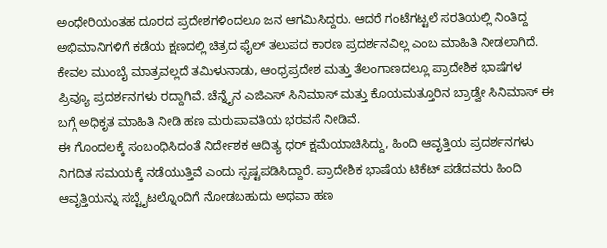ಅಂಧೇರಿಯಂತಹ ದೂರದ ಪ್ರದೇಶಗಳಿಂದಲೂ ಜನ ಆಗಮಿಸಿದ್ದರು. ಆದರೆ ಗಂಟೆಗಟ್ಟಲೆ ಸರತಿಯಲ್ಲಿ ನಿಂತಿದ್ದ ಅಭಿಮಾನಿಗಳಿಗೆ ಕಡೆಯ ಕ್ಷಣದಲ್ಲಿ ಚಿತ್ರದ ಫೈಲ್ ತಲುಪದ ಕಾರಣ ಪ್ರದರ್ಶನವಿಲ್ಲ ಎಂಬ ಮಾಹಿತಿ ನೀಡಲಾಗಿದೆ.
ಕೇವಲ ಮುಂಬೈ ಮಾತ್ರವಲ್ಲದೆ ತಮಿಳುನಾಡು, ಆಂಧ್ರಪ್ರದೇಶ ಮತ್ತು ತೆಲಂಗಾಣದಲ್ಲೂ ಪ್ರಾದೇಶಿಕ ಭಾಷೆಗಳ ಪ್ರಿವ್ಯೂ ಪ್ರದರ್ಶನಗಳು ರದ್ದಾಗಿವೆ. ಚೆನ್ನೈನ ಎಜಿಎಸ್ ಸಿನಿಮಾಸ್ ಮತ್ತು ಕೊಯಮತ್ತೂರಿನ ಬ್ರಾಡ್ವೇ ಸಿನಿಮಾಸ್ ಈ ಬಗ್ಗೆ ಅಧಿಕೃತ ಮಾಹಿತಿ ನೀಡಿ ಹಣ ಮರುಪಾವತಿಯ ಭರವಸೆ ನೀಡಿವೆ.
ಈ ಗೊಂದಲಕ್ಕೆ ಸಂಬಂಧಿಸಿದಂತೆ ನಿರ್ದೇಶಕ ಆದಿತ್ಯ ಧರ್ ಕ್ಷಮೆಯಾಚಿಸಿದ್ದು, ಹಿಂದಿ ಆವೃತ್ತಿಯ ಪ್ರದರ್ಶನಗಳು ನಿಗದಿತ ಸಮಯಕ್ಕೆ ನಡೆಯುತ್ತಿವೆ ಎಂದು ಸ್ಪಷ್ಟಪಡಿಸಿದ್ದಾರೆ. ಪ್ರಾದೇಶಿಕ ಭಾಷೆಯ ಟಿಕೆಟ್ ಪಡೆದವರು ಹಿಂದಿ ಆವೃತ್ತಿಯನ್ನು ಸಬ್ಟೈಟಲ್ನೊಂದಿಗೆ ನೋಡಬಹುದು ಅಥವಾ ಹಣ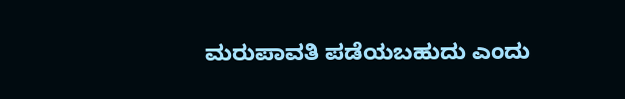ಮರುಪಾವತಿ ಪಡೆಯಬಹುದು ಎಂದು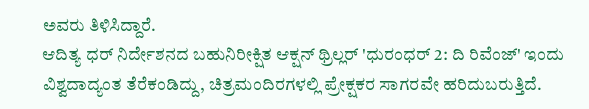ಅವರು ತಿಳಿಸಿದ್ದಾರೆ.
ಆದಿತ್ಯ ಧರ್ ನಿರ್ದೇಶನದ ಬಹುನಿರೀಕ್ಷಿತ ಆಕ್ಷನ್ ಥ್ರಿಲ್ಲರ್ 'ಧುರಂಧರ್ 2: ದಿ ರಿವೆಂಜ್' ಇಂದು ವಿಶ್ವದಾದ್ಯಂತ ತೆರೆಕಂಡಿದ್ದು, ಚಿತ್ರಮಂದಿರಗಳಲ್ಲಿ ಪ್ರೇಕ್ಷಕರ ಸಾಗರವೇ ಹರಿದುಬರುತ್ತಿದೆ.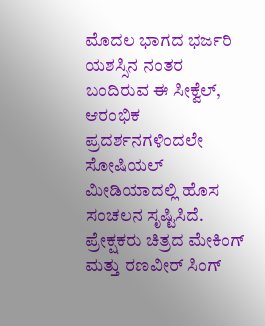ಮೊದಲ ಭಾಗದ ಭರ್ಜರಿ ಯಶಸ್ಸಿನ ನಂತರ ಬಂದಿರುವ ಈ ಸೀಕ್ವೆಲ್, ಆರಂಭಿಕ ಪ್ರದರ್ಶನಗಳಿಂದಲೇ ಸೋಷಿಯಲ್ ಮೀಡಿಯಾದಲ್ಲಿ ಹೊಸ ಸಂಚಲನ ಸೃಷ್ಟಿಸಿದೆ. ಪ್ರೇಕ್ಷಕರು ಚಿತ್ರದ ಮೇಕಿಂಗ್ ಮತ್ತು ರಣವೀರ್ ಸಿಂಗ್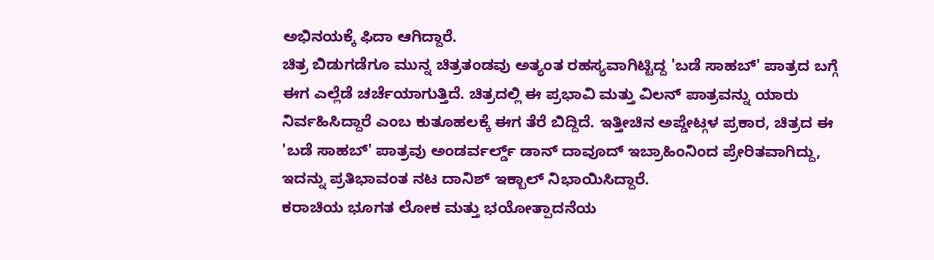ಅಭಿನಯಕ್ಕೆ ಫಿದಾ ಆಗಿದ್ದಾರೆ.
ಚಿತ್ರ ಬಿಡುಗಡೆಗೂ ಮುನ್ನ ಚಿತ್ರತಂಡವು ಅತ್ಯಂತ ರಹಸ್ಯವಾಗಿಟ್ಟಿದ್ದ 'ಬಡೆ ಸಾಹಬ್' ಪಾತ್ರದ ಬಗ್ಗೆ ಈಗ ಎಲ್ಲೆಡೆ ಚರ್ಚೆಯಾಗುತ್ತಿದೆ. ಚಿತ್ರದಲ್ಲಿ ಈ ಪ್ರಭಾವಿ ಮತ್ತು ವಿಲನ್ ಪಾತ್ರವನ್ನು ಯಾರು ನಿರ್ವಹಿಸಿದ್ದಾರೆ ಎಂಬ ಕುತೂಹಲಕ್ಕೆ ಈಗ ತೆರೆ ಬಿದ್ದಿದೆ. ಇತ್ತೀಚಿನ ಅಪ್ಡೇಟ್ಗಳ ಪ್ರಕಾರ, ಚಿತ್ರದ ಈ 'ಬಡೆ ಸಾಹಬ್' ಪಾತ್ರವು ಅಂಡರ್ವರ್ಲ್ಡ್ ಡಾನ್ ದಾವೂದ್ ಇಬ್ರಾಹಿಂನಿಂದ ಪ್ರೇರಿತವಾಗಿದ್ದು, ಇದನ್ನು ಪ್ರತಿಭಾವಂತ ನಟ ದಾನಿಶ್ ಇಕ್ಬಾಲ್ ನಿಭಾಯಿಸಿದ್ದಾರೆ.
ಕರಾಚಿಯ ಭೂಗತ ಲೋಕ ಮತ್ತು ಭಯೋತ್ಪಾದನೆಯ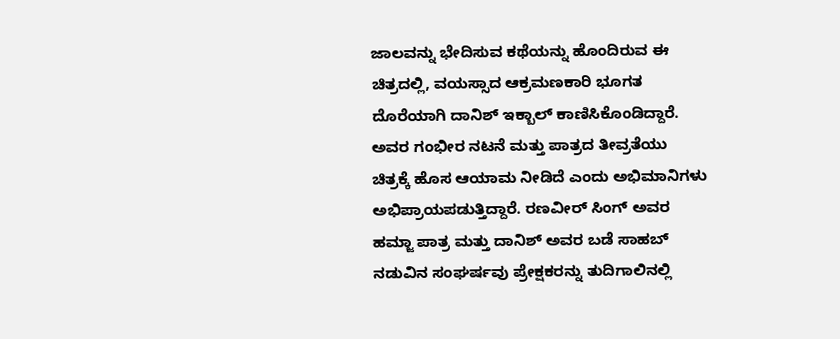ಜಾಲವನ್ನು ಭೇದಿಸುವ ಕಥೆಯನ್ನು ಹೊಂದಿರುವ ಈ ಚಿತ್ರದಲ್ಲಿ, ವಯಸ್ಸಾದ ಆಕ್ರಮಣಕಾರಿ ಭೂಗತ ದೊರೆಯಾಗಿ ದಾನಿಶ್ ಇಕ್ಬಾಲ್ ಕಾಣಿಸಿಕೊಂಡಿದ್ದಾರೆ. ಅವರ ಗಂಭೀರ ನಟನೆ ಮತ್ತು ಪಾತ್ರದ ತೀವ್ರತೆಯು ಚಿತ್ರಕ್ಕೆ ಹೊಸ ಆಯಾಮ ನೀಡಿದೆ ಎಂದು ಅಭಿಮಾನಿಗಳು ಅಭಿಪ್ರಾಯಪಡುತ್ತಿದ್ದಾರೆ. ರಣವೀರ್ ಸಿಂಗ್ ಅವರ ಹಮ್ಜಾ ಪಾತ್ರ ಮತ್ತು ದಾನಿಶ್ ಅವರ ಬಡೆ ಸಾಹಬ್ ನಡುವಿನ ಸಂಘರ್ಷವು ಪ್ರೇಕ್ಷಕರನ್ನು ತುದಿಗಾಲಿನಲ್ಲಿ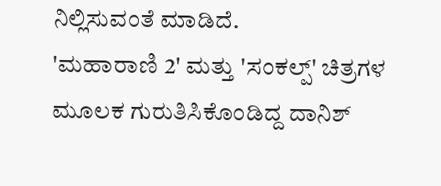ನಿಲ್ಲಿಸುವಂತೆ ಮಾಡಿದೆ.
'ಮಹಾರಾಣಿ 2' ಮತ್ತು 'ಸಂಕಲ್ಪ್' ಚಿತ್ರಗಳ ಮೂಲಕ ಗುರುತಿಸಿಕೊಂಡಿದ್ದ ದಾನಿಶ್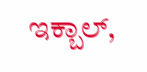ಇಕ್ಬಾಲ್,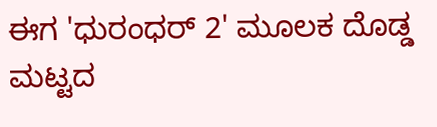ಈಗ 'ಧುರಂಧರ್ 2' ಮೂಲಕ ದೊಡ್ಡ ಮಟ್ಟದ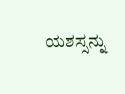ಯಶಸ್ಸನ್ನು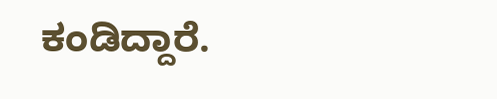ಕಂಡಿದ್ದಾರೆ.